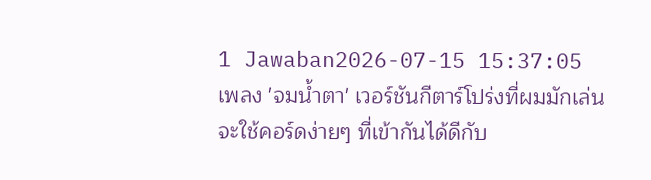1 Jawaban2026-07-15 15:37:05
เพลง 'จมน้ำตา' เวอร์ชันกีตาร์โปร่งที่ผมมักเล่นจะใช้คอร์ดง่ายๆ ที่เข้ากันได้ดีกับ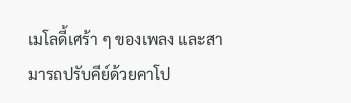เมโลดี้เศร้า ๆ ของเพลง และสามารถปรับคีย์ด้วยคาโป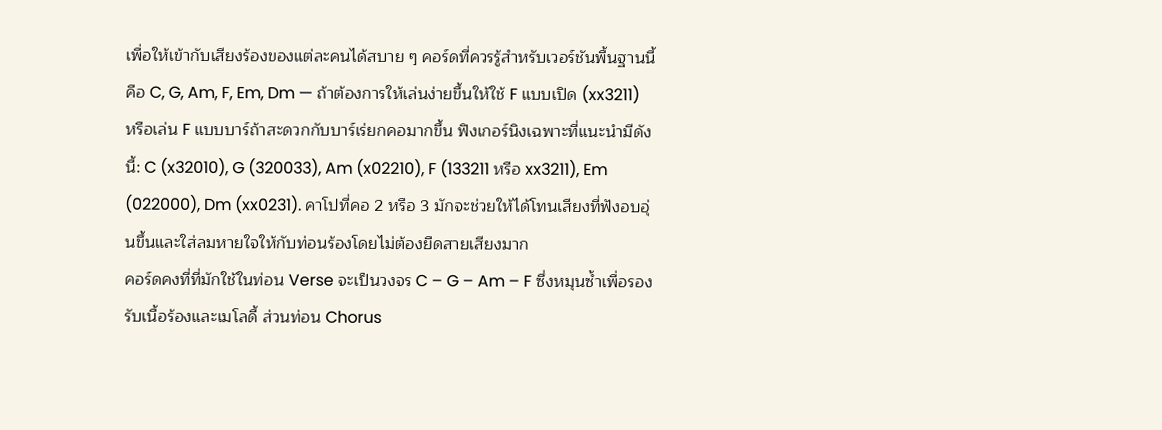เพื่อให้เข้ากับเสียงร้องของแต่ละคนได้สบาย ๆ คอร์ดที่ควรรู้สำหรับเวอร์ชันพื้นฐานนี้คือ C, G, Am, F, Em, Dm — ถ้าต้องการให้เล่นง่ายขึ้นให้ใช้ F แบบเปิด (xx3211) หรือเล่น F แบบบาร์ถ้าสะดวกกับบาร์เร่ยกคอมากขึ้น ฟิงเกอร์นิงเฉพาะที่แนะนำมีดังนี้: C (x32010), G (320033), Am (x02210), F (133211 หรือ xx3211), Em (022000), Dm (xx0231). คาโปที่คอ 2 หรือ 3 มักจะช่วยให้ได้โทนเสียงที่ฟังอบอุ่นขึ้นและใส่ลมหายใจให้กับท่อนร้องโดยไม่ต้องยืดสายเสียงมาก
คอร์ดคงที่ที่มักใช้ในท่อน Verse จะเป็นวงจร C – G – Am – F ซึ่งหมุนซ้ำเพื่อรองรับเนื้อร้องและเมโลดี้ ส่วนท่อน Chorus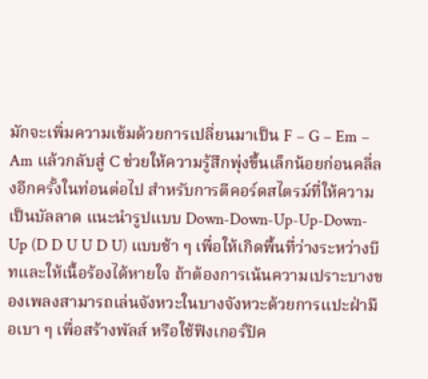มักจะเพิ่มความเข้มด้วยการเปลี่ยนมาเป็น F – G – Em – Am แล้วกลับสู่ C ช่วยให้ความรู้สึกพุ่งขึ้นเล็กน้อยก่อนคลี่ลงอีกครั้งในท่อนต่อไป สำหรับการตีคอร์ดสไตรม์ที่ให้ความเป็นบัลลาด แนะนำรูปแบบ Down-Down-Up-Up-Down-Up (D D U U D U) แบบช้า ๆ เพื่อให้เกิดพื้นที่ว่างระหว่างบีทและให้เนื้อร้องได้หายใจ ถ้าต้องการเน้นความเปราะบางของเพลงสามารถเล่นจังหวะในบางจังหวะด้วยการแปะฝ่ามือเบา ๆ เพื่อสร้างพัลส์ หรือใช้ฟิงเกอร์ปิค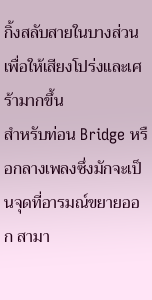กิ้งสลับสายในบางส่วนเพื่อให้เสียงโปร่งและเศร้ามากขึ้น
สำหรับท่อน Bridge หรือกลางเพลงซึ่งมักจะเป็นจุดที่อารมณ์ขยายออก สามา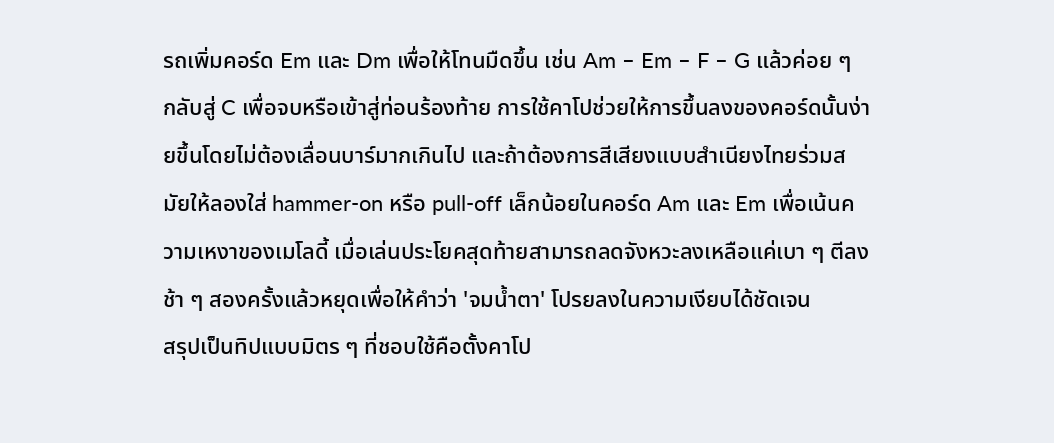รถเพิ่มคอร์ด Em และ Dm เพื่อให้โทนมืดขึ้น เช่น Am – Em – F – G แล้วค่อย ๆ กลับสู่ C เพื่อจบหรือเข้าสู่ท่อนร้องท้าย การใช้คาโปช่วยให้การขึ้นลงของคอร์ดนั้นง่ายขึ้นโดยไม่ต้องเลื่อนบาร์มากเกินไป และถ้าต้องการสีเสียงแบบสำเนียงไทยร่วมสมัยให้ลองใส่ hammer-on หรือ pull-off เล็กน้อยในคอร์ด Am และ Em เพื่อเน้นความเหงาของเมโลดี้ เมื่อเล่นประโยคสุดท้ายสามารถลดจังหวะลงเหลือแค่เบา ๆ ตีลงช้า ๆ สองครั้งแล้วหยุดเพื่อให้คำว่า 'จมน้ำตา' โปรยลงในความเงียบได้ชัดเจน
สรุปเป็นทิปแบบมิตร ๆ ที่ชอบใช้คือตั้งคาโป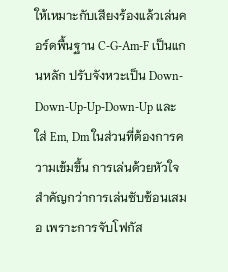ให้เหมาะกับเสียงร้องแล้วเล่นคอร์ดพื้นฐาน C-G-Am-F เป็นแกนหลัก ปรับจังหวะเป็น Down-Down-Up-Up-Down-Up และใส่ Em, Dm ในส่วนที่ต้องการความเข้มขึ้น การเล่นด้วยหัวใจสำคัญกว่าการเล่นซับซ้อนเสมอ เพราะการจับโฟกัส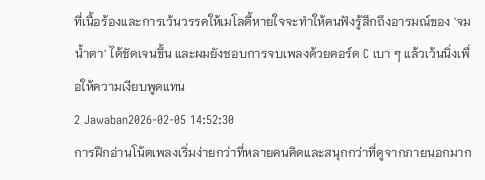ที่เนื้อร้องและการเว้นวรรคให้เมโลดี้หายใจจะทำให้คนฟังรู้สึกถึงอารมณ์ของ 'จมน้ำตา' ได้ชัดเจนขึ้น และผมยังชอบการจบเพลงด้วยคอร์ด C เบา ๆ แล้วเว้นนิ่งเพื่อให้ความเงียบพูดแทน
2 Jawaban2026-02-05 14:52:30
การฝึกอ่านโน้ตเพลงเริ่มง่ายกว่าที่หลายคนคิดและสนุกกว่าที่ดูจากภายนอกมาก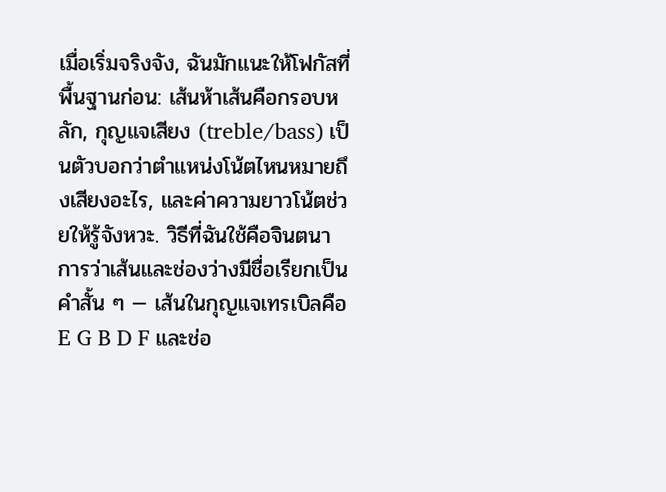เมื่อเริ่มจริงจัง, ฉันมักแนะให้โฟกัสที่พื้นฐานก่อน: เส้นห้าเส้นคือกรอบหลัก, กุญแจเสียง (treble/bass) เป็นตัวบอกว่าตำแหน่งโน้ตไหนหมายถึงเสียงอะไร, และค่าความยาวโน้ตช่วยให้รู้จังหวะ. วิธีที่ฉันใช้คือจินตนาการว่าเส้นและช่องว่างมีชื่อเรียกเป็นคำสั้น ๆ — เส้นในกุญแจเทรเบิลคือ E G B D F และช่อ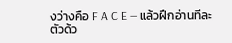งว่างคือ F A C E — แล้วฝึกอ่านทีละตัวด้ว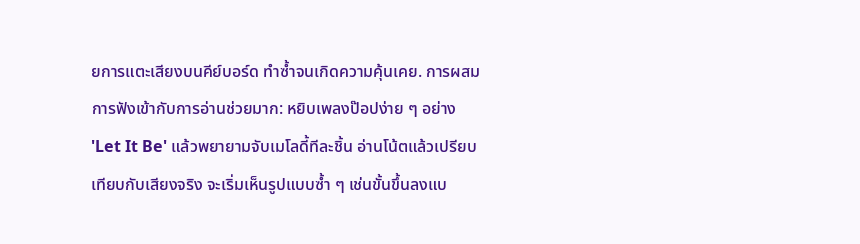ยการแตะเสียงบนคีย์บอร์ด ทำซ้ำจนเกิดความคุ้นเคย. การผสมการฟังเข้ากับการอ่านช่วยมาก: หยิบเพลงป๊อปง่าย ๆ อย่าง 'Let It Be' แล้วพยายามจับเมโลดี้ทีละชิ้น อ่านโน้ตแล้วเปรียบเทียบกับเสียงจริง จะเริ่มเห็นรูปแบบซ้ำ ๆ เช่นขั้นขึ้นลงแบ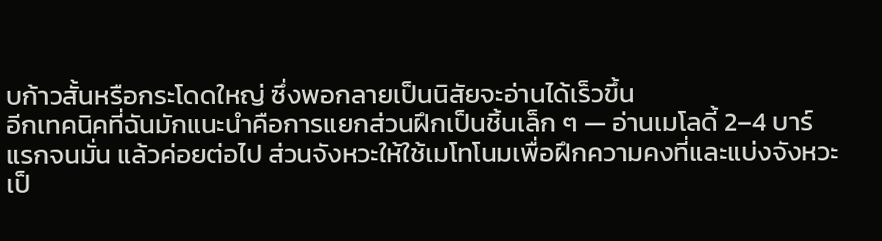บก้าวสั้นหรือกระโดดใหญ่ ซึ่งพอกลายเป็นนิสัยจะอ่านได้เร็วขึ้น
อีกเทคนิคที่ฉันมักแนะนำคือการแยกส่วนฝึกเป็นชิ้นเล็ก ๆ — อ่านเมโลดี้ 2–4 บาร์แรกจนมั่น แล้วค่อยต่อไป ส่วนจังหวะให้ใช้เมโทโนมเพื่อฝึกความคงที่และแบ่งจังหวะเป็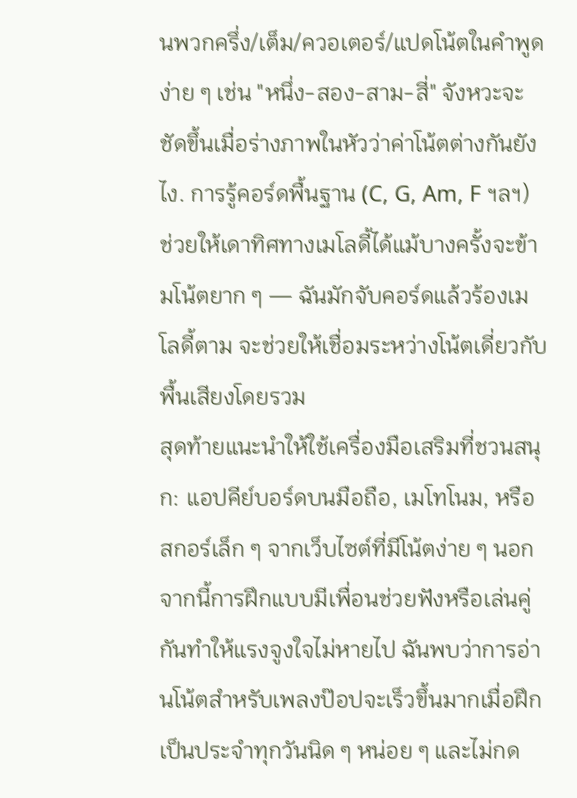นพวกครึ่ง/เต็ม/ควอเตอร์/แปดโน้ตในคำพูดง่าย ๆ เช่น "หนึ่ง-สอง-สาม-สี่" จังหวะจะชัดขึ้นเมื่อร่างภาพในหัวว่าค่าโน้ตต่างกันยังไง. การรู้คอร์ดพื้นฐาน (C, G, Am, F ฯลฯ) ช่วยให้เดาทิศทางเมโลดี้ได้แม้บางครั้งจะข้ามโน้ตยาก ๆ — ฉันมักจับคอร์ดแล้วร้องเมโลดี้ตาม จะช่วยให้เชื่อมระหว่างโน้ตเดี่ยวกับพื้นเสียงโดยรวม
สุดท้ายแนะนำให้ใช้เครื่องมือเสริมที่ชวนสนุก: แอปคีย์บอร์ดบนมือถือ, เมโทโนม, หรือสกอร์เล็ก ๆ จากเว็บไซต์ที่มีโน้ตง่าย ๆ นอกจากนี้การฝึกแบบมีเพื่อนช่วยฟังหรือเล่นคู่กันทำให้แรงจูงใจไม่หายไป ฉันพบว่าการอ่านโน้ตสำหรับเพลงป๊อปจะเร็วขึ้นมากเมื่อฝึกเป็นประจำทุกวันนิด ๆ หน่อย ๆ และไม่กด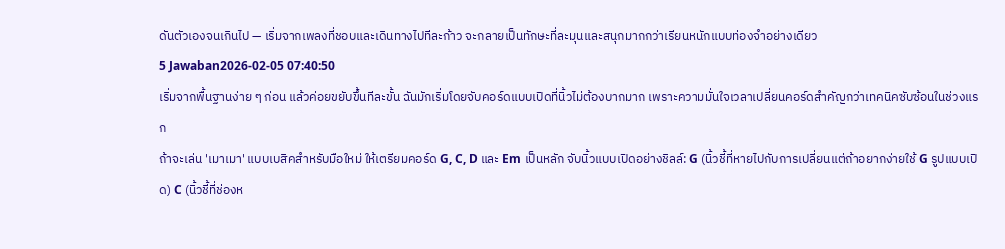ดันตัวเองจนเกินไป — เริ่มจากเพลงที่ชอบและเดินทางไปทีละก้าว จะกลายเป็นทักษะที่ละมุนและสนุกมากกว่าเรียนหนักแบบท่องจำอย่างเดียว
5 Jawaban2026-02-05 07:40:50
เริ่มจากพื้นฐานง่าย ๆ ก่อน แล้วค่อยขยับขึ้นทีละขั้น ฉันมักเริ่มโดยจับคอร์ดแบบเปิดที่นิ้วไม่ต้องบากมาก เพราะความมั่นใจเวลาเปลี่ยนคอร์ดสำคัญกว่าเทคนิคซับซ้อนในช่วงแรก
ถ้าจะเล่น 'เมาเมา' แบบเบสิคสำหรับมือใหม่ ให้เตรียมคอร์ด G, C, D และ Em เป็นหลัก จับนิ้วแบบเปิดอย่างชิลล์: G (นิ้วชี้ที่หายไปกับการเปลี่ยนแต่ถ้าอยากง่ายใช้ G รูปแบบเปิด) C (นิ้วชี้ที่ช่องห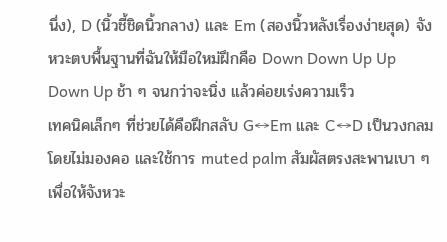นึ่ง), D (นิ้วชี้ชิดนิ้วกลาง) และ Em (สองนิ้วหลังเรื่องง่ายสุด) จังหวะตบพื้นฐานที่ฉันให้มือใหม่ฝึกคือ Down Down Up Up Down Up ช้า ๆ จนกว่าจะนิ่ง แล้วค่อยเร่งความเร็ว
เทคนิคเล็กๆ ที่ช่วยได้คือฝึกสลับ G↔Em และ C↔D เป็นวงกลมโดยไม่มองคอ และใช้การ muted palm สัมผัสตรงสะพานเบา ๆ เพื่อให้จังหวะ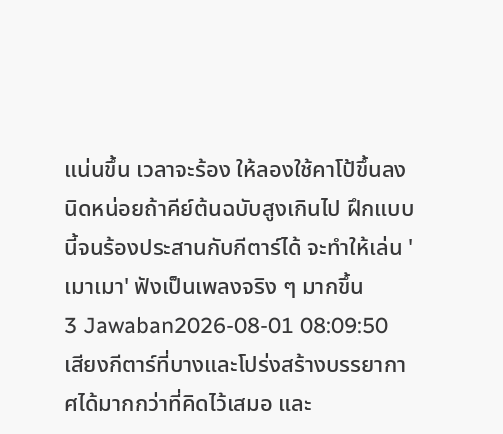แน่นขึ้น เวลาจะร้อง ให้ลองใช้คาโป้ขึ้นลงนิดหน่อยถ้าคีย์ต้นฉบับสูงเกินไป ฝึกแบบนี้จนร้องประสานกับกีตาร์ได้ จะทำให้เล่น 'เมาเมา' ฟังเป็นเพลงจริง ๆ มากขึ้น
3 Jawaban2026-08-01 08:09:50
เสียงกีตาร์ที่บางและโปร่งสร้างบรรยากาศได้มากกว่าที่คิดไว้เสมอ และ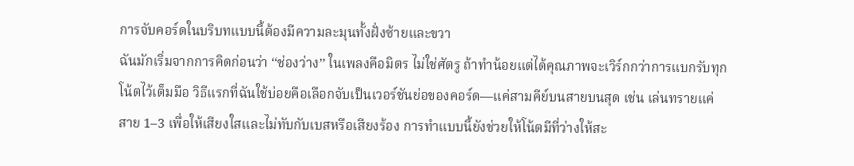การจับคอร์ดในบริบทแบบนี้ต้องมีความละมุนทั้งฝั่งซ้ายและขวา
ฉันมักเริ่มจากการคิดก่อนว่า ‘‘ช่องว่าง’’ ในเพลงคือมิตร ไม่ใช่ศัตรู ถ้าทำน้อยแต่ได้คุณภาพจะเวิร์กกว่าการแบกรับทุกโน้ตไว้เต็มมือ วิธีแรกที่ฉันใช้บ่อยคือเลือกจับเป็นเวอร์ชันย่อของคอร์ด—แค่สามคีย์บนสายบนสุด เช่น เล่นทรายแค่สาย 1–3 เพื่อให้เสียงใสและไม่ทับกับเบสหรือเสียงร้อง การทำแบบนี้ยังช่วยให้โน้ตมีที่ว่างให้สะ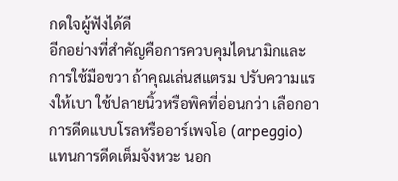กดใจผู้ฟังได้ดี
อีกอย่างที่สำคัญคือการควบคุมไดนามิกและการใช้มือขวา ถ้าคุณเล่นสแตรม ปรับความแรงให้เบา ใช้ปลายนิ้วหรือพิคที่อ่อนกว่า เลือกอาการดีดแบบโรลหรืออาร์เพจโอ (arpeggio) แทนการดีดเต็มจังหวะ นอก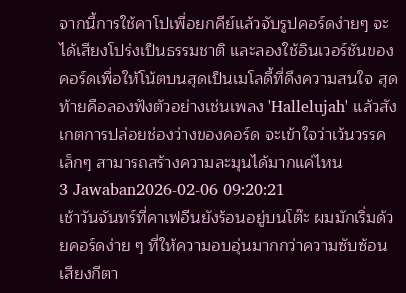จากนี้การใช้คาโปเพื่อยกคีย์แล้วจับรูปคอร์ดง่ายๆ จะได้เสียงโปร่งเป็นธรรมชาติ และลองใช้อินเวอร์ชันของคอร์ดเพื่อให้โน้ตบนสุดเป็นเมโลดี้ที่ดึงความสนใจ สุดท้ายคือลองฟังตัวอย่างเช่นเพลง 'Hallelujah' แล้วสังเกตการปล่อยช่องว่างของคอร์ด จะเข้าใจว่าเว้นวรรคเล็กๆ สามารถสร้างความละมุนได้มากแค่ไหน
3 Jawaban2026-02-06 09:20:21
เช้าวันจันทร์ที่คาเฟอีนยังร้อนอยู่บนโต๊ะ ผมมักเริ่มด้วยคอร์ดง่าย ๆ ที่ให้ความอบอุ่นมากกว่าความซับซ้อน
เสียงกีตา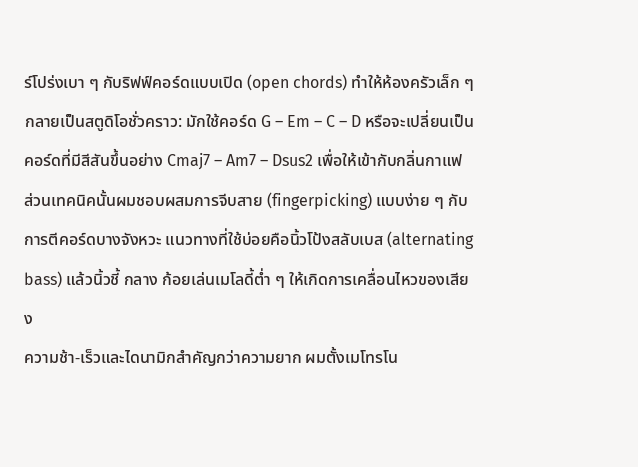ร์โปร่งเบา ๆ กับริฟฟ์คอร์ดแบบเปิด (open chords) ทำให้ห้องครัวเล็ก ๆ กลายเป็นสตูดิโอชั่วคราว: มักใช้คอร์ด G – Em – C – D หรือจะเปลี่ยนเป็นคอร์ดที่มีสีสันขึ้นอย่าง Cmaj7 – Am7 – Dsus2 เพื่อให้เข้ากับกลิ่นกาแฟ ส่วนเทคนิคนั้นผมชอบผสมการจีบสาย (fingerpicking) แบบง่าย ๆ กับการตีคอร์ดบางจังหวะ แนวทางที่ใช้บ่อยคือนิ้วโป้งสลับเบส (alternating bass) แล้วนิ้วชี้ กลาง ก้อยเล่นเมโลดี้ต่ำ ๆ ให้เกิดการเคลื่อนไหวของเสียง
ความช้า-เร็วและไดนามิกสำคัญกว่าความยาก ผมตั้งเมโทรโน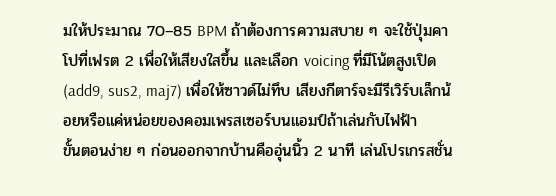มให้ประมาณ 70–85 BPM ถ้าต้องการความสบาย ๆ จะใช้ปุ่มคาโปที่เฟรต 2 เพื่อให้เสียงใสขึ้น และเลือก voicing ที่มีโน้ตสูงเปิด (add9, sus2, maj7) เพื่อให้ซาวด์ไม่ทึบ เสียงกีตาร์จะมีรีเวิร์บเล็กน้อยหรือแค่หน่อยของคอมเพรสเซอร์บนแอมป์ถ้าเล่นกับไฟฟ้า
ขั้นตอนง่าย ๆ ก่อนออกจากบ้านคืออุ่นนิ้ว 2 นาที เล่นโปรเกรสชั่น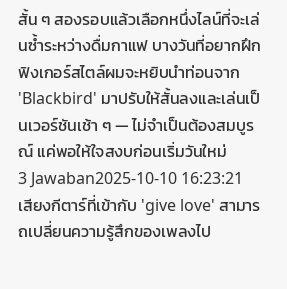สั้น ๆ สองรอบแล้วเลือกหนึ่งไลน์ที่จะเล่นซ้ำระหว่างดื่มกาแฟ บางวันที่อยากฝึกฟิงเกอร์สไตล์ผมจะหยิบนำท่อนจาก 'Blackbird' มาปรับให้สั้นลงและเล่นเป็นเวอร์ชันเช้า ๆ — ไม่จำเป็นต้องสมบูรณ์ แค่พอให้ใจสงบก่อนเริ่มวันใหม่
3 Jawaban2025-10-10 16:23:21
เสียงกีตาร์ที่เข้ากับ 'give love' สามารถเปลี่ยนความรู้สึกของเพลงไป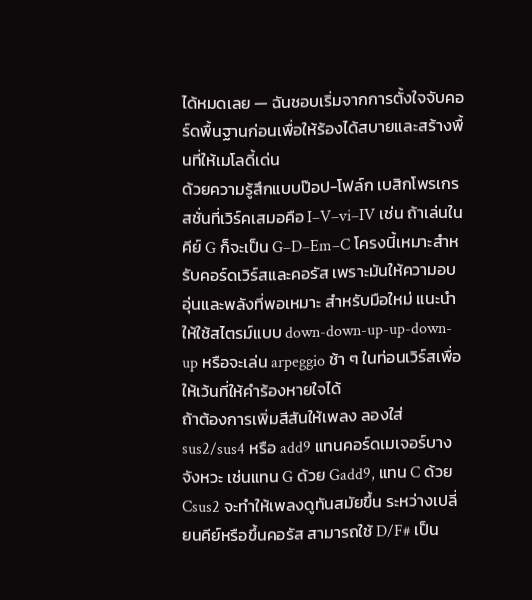ได้หมดเลย — ฉันชอบเริ่มจากการตั้งใจจับคอร์ดพื้นฐานก่อนเพื่อให้ร้องได้สบายและสร้างพื้นที่ให้เมโลดี้เด่น
ด้วยความรู้สึกแบบป๊อป-โฟล์ก เบสิกโพรเกรสชั่นที่เวิร์คเสมอคือ I–V–vi–IV เช่น ถ้าเล่นในคีย์ G ก็จะเป็น G–D–Em–C โครงนี้เหมาะสำหรับคอร์ดเวิร์สและคอรัส เพราะมันให้ความอบอุ่นและพลังที่พอเหมาะ สำหรับมือใหม่ แนะนำให้ใช้สไตรม์แบบ down-down-up-up-down-up หรือจะเล่น arpeggio ช้า ๆ ในท่อนเวิร์สเพื่อให้เว้นที่ให้คำร้องหายใจได้
ถ้าต้องการเพิ่มสีสันให้เพลง ลองใส่ sus2/sus4 หรือ add9 แทนคอร์ดเมเจอร์บางจังหวะ เช่นแทน G ด้วย Gadd9, แทน C ด้วย Csus2 จะทำให้เพลงดูทันสมัยขึ้น ระหว่างเปลี่ยนคีย์หรือขึ้นคอรัส สามารถใช้ D/F# เป็น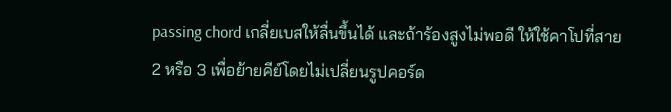passing chord เกลี่ยเบสให้ลื่นขึ้นได้ และถ้าร้องสูงไม่พอดี ให้ใช้คาโปที่สาย 2 หรือ 3 เพื่อย้ายคีย์โดยไม่เปลี่ยนรูปคอร์ด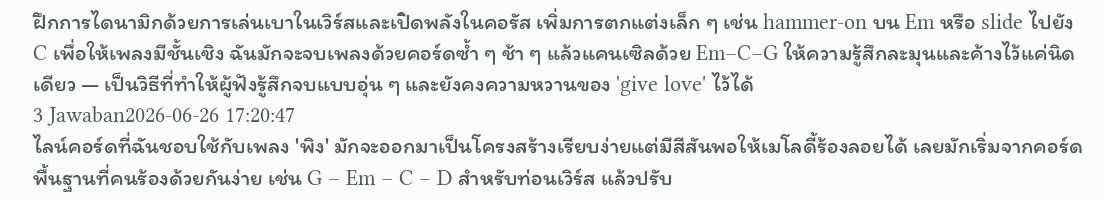ฝึกการไดนามิกด้วยการเล่นเบาในเวิร์สและเปิดพลังในคอรัส เพิ่มการตกแต่งเล็ก ๆ เช่น hammer-on บน Em หรือ slide ไปยัง C เพื่อให้เพลงมีชั้นเชิง ฉันมักจะจบเพลงด้วยคอร์ดซ้ำ ๆ ช้า ๆ แล้วแคนเซิลด้วย Em–C–G ให้ความรู้สึกละมุนและค้างไว้แค่นิดเดียว — เป็นวิธีที่ทำให้ผู้ฟังรู้สึกจบแบบอุ่น ๆ และยังคงความหวานของ 'give love' ไว้ได้
3 Jawaban2026-06-26 17:20:47
ไลน์คอร์ดที่ฉันชอบใช้กับเพลง 'พิง' มักจะออกมาเป็นโครงสร้างเรียบง่ายแต่มีสีสันพอให้เมโลดี้ร้องลอยได้ เลยมักเริ่มจากคอร์ดพื้นฐานที่คนร้องด้วยกันง่าย เช่น G – Em – C – D สำหรับท่อนเวิร์ส แล้วปรับ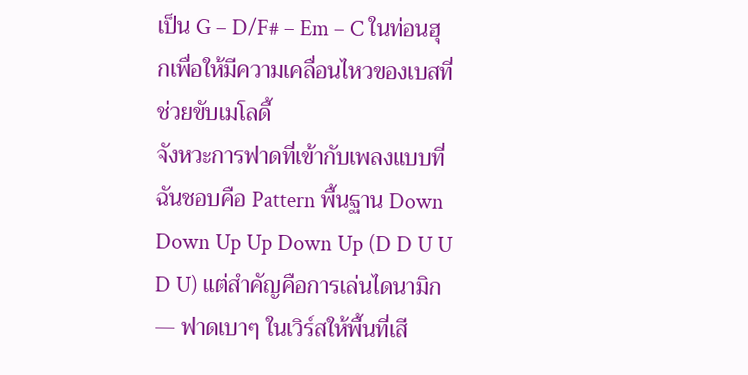เป็น G – D/F# – Em – C ในท่อนฮุกเพื่อให้มีความเคลื่อนไหวของเบสที่ช่วยขับเมโลดี้
จังหวะการฟาดที่เข้ากับเพลงแบบที่ฉันชอบคือ Pattern พื้นฐาน Down Down Up Up Down Up (D D U U D U) แต่สำคัญคือการเล่นไดนามิก — ฟาดเบาๆ ในเวิร์สให้พื้นที่เสี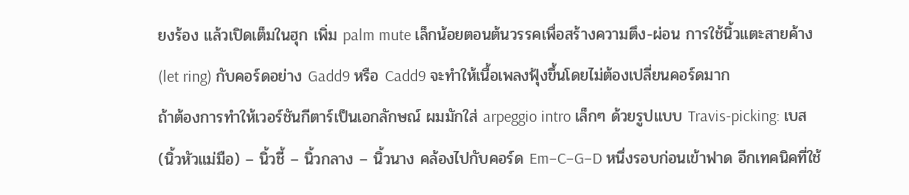ยงร้อง แล้วเปิดเต็มในฮุก เพิ่ม palm mute เล็กน้อยตอนต้นวรรคเพื่อสร้างความตึง-ผ่อน การใช้นิ้วแตะสายค้าง (let ring) กับคอร์ดอย่าง Gadd9 หรือ Cadd9 จะทำให้เนื้อเพลงฟุ้งขึ้นโดยไม่ต้องเปลี่ยนคอร์ดมาก
ถ้าต้องการทำให้เวอร์ชันกีตาร์เป็นเอกลักษณ์ ผมมักใส่ arpeggio intro เล็กๆ ด้วยรูปแบบ Travis-picking: เบส (นิ้วหัวแม่มือ) – นิ้วชี้ – นิ้วกลาง – นิ้วนาง คล้องไปกับคอร์ด Em–C–G–D หนึ่งรอบก่อนเข้าฟาด อีกเทคนิคที่ใช้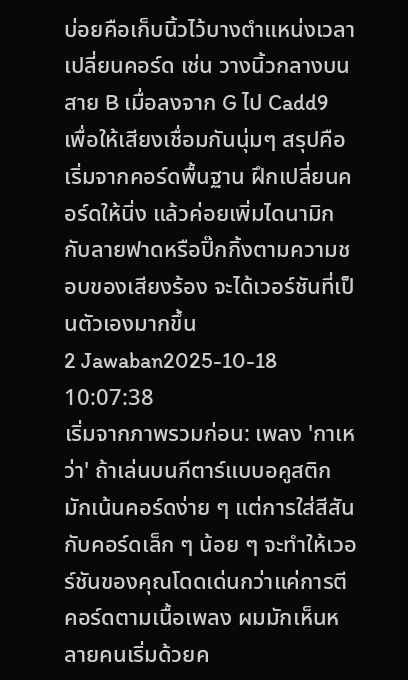บ่อยคือเก็บนิ้วไว้บางตำแหน่งเวลาเปลี่ยนคอร์ด เช่น วางนิ้วกลางบนสาย B เมื่อลงจาก G ไป Cadd9 เพื่อให้เสียงเชื่อมกันนุ่มๆ สรุปคือเริ่มจากคอร์ดพื้นฐาน ฝึกเปลี่ยนคอร์ดให้นิ่ง แล้วค่อยเพิ่มไดนามิกกับลายฟาดหรือปิ๊กกิ้งตามความชอบของเสียงร้อง จะได้เวอร์ชันที่เป็นตัวเองมากขึ้น
2 Jawaban2025-10-18 10:07:38
เริ่มจากภาพรวมก่อน: เพลง 'กาเหว่า' ถ้าเล่นบนกีตาร์แบบอคูสติก มักเน้นคอร์ดง่าย ๆ แต่การใส่สีสันกับคอร์ดเล็ก ๆ น้อย ๆ จะทำให้เวอร์ชันของคุณโดดเด่นกว่าแค่การตีคอร์ดตามเนื้อเพลง ผมมักเห็นหลายคนเริ่มด้วยค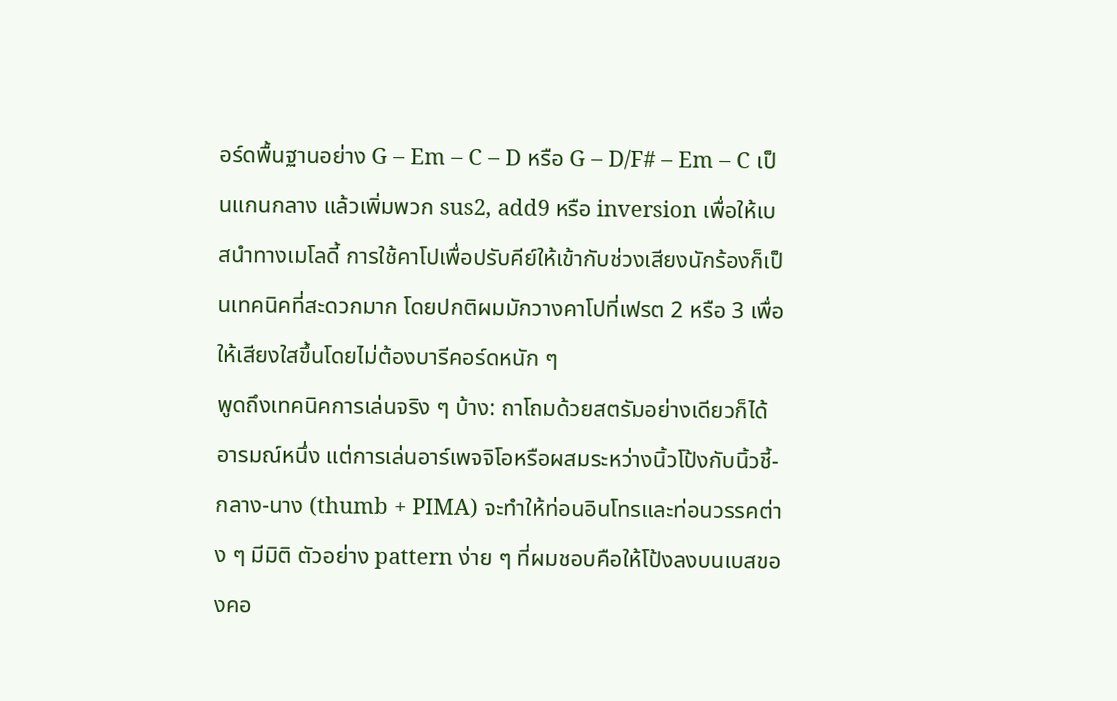อร์ดพื้นฐานอย่าง G – Em – C – D หรือ G – D/F# – Em – C เป็นแกนกลาง แล้วเพิ่มพวก sus2, add9 หรือ inversion เพื่อให้เบสนำทางเมโลดี้ การใช้คาโปเพื่อปรับคีย์ให้เข้ากับช่วงเสียงนักร้องก็เป็นเทคนิคที่สะดวกมาก โดยปกติผมมักวางคาโปที่เฟรต 2 หรือ 3 เพื่อให้เสียงใสขึ้นโดยไม่ต้องบารีคอร์ดหนัก ๆ
พูดถึงเทคนิคการเล่นจริง ๆ บ้าง: ถาโถมด้วยสตรัมอย่างเดียวก็ได้อารมณ์หนึ่ง แต่การเล่นอาร์เพจจิโอหรือผสมระหว่างนิ้วโป้งกับนิ้วชี้-กลาง-นาง (thumb + PIMA) จะทำให้ท่อนอินโทรและท่อนวรรคต่าง ๆ มีมิติ ตัวอย่าง pattern ง่าย ๆ ที่ผมชอบคือให้โป้งลงบนเบสของคอ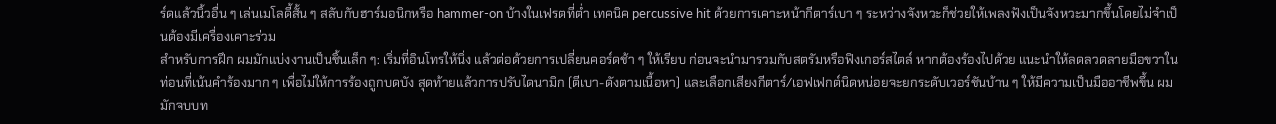ร์ดแล้วนิ้วอื่น ๆ เล่นเมโลดี้สั้น ๆ สลับกับฮาร์มอนิกหรือ hammer-on บ้างในเฟรตที่ต่ำ เทคนิค percussive hit ด้วยการเคาะหน้ากีตาร์เบา ๆ ระหว่างจังหวะก็ช่วยให้เพลงฟังเป็นจังหวะมากขึ้นโดยไม่จำเป็นต้องมีเครื่องเคาะร่วม
สำหรับการฝึก ผมมักแบ่งงานเป็นชิ้นเล็ก ๆ: เริ่มที่อินโทรให้นิ่ง แล้วต่อด้วยการเปลี่ยนคอร์ดช้า ๆ ให้เรียบ ก่อนจะนำมารวมกับสตรัมหรือฟิงเกอร์สไตล์ หากต้องร้องไปด้วย แนะนำให้ลดลวดลายมือขวาในท่อนที่เน้นคำร้องมาก ๆ เพื่อไม่ให้การร้องถูกบดบัง สุดท้ายแล้วการปรับไดนามิก (ตีเบา-ดังตามเนื้อหา) และเลือกเสียงกีตาร์/เอฟเฟกต์นิดหน่อยจะยกระดับเวอร์ชันบ้าน ๆ ให้มีความเป็นมืออาชีพขึ้น ผมมักจบบท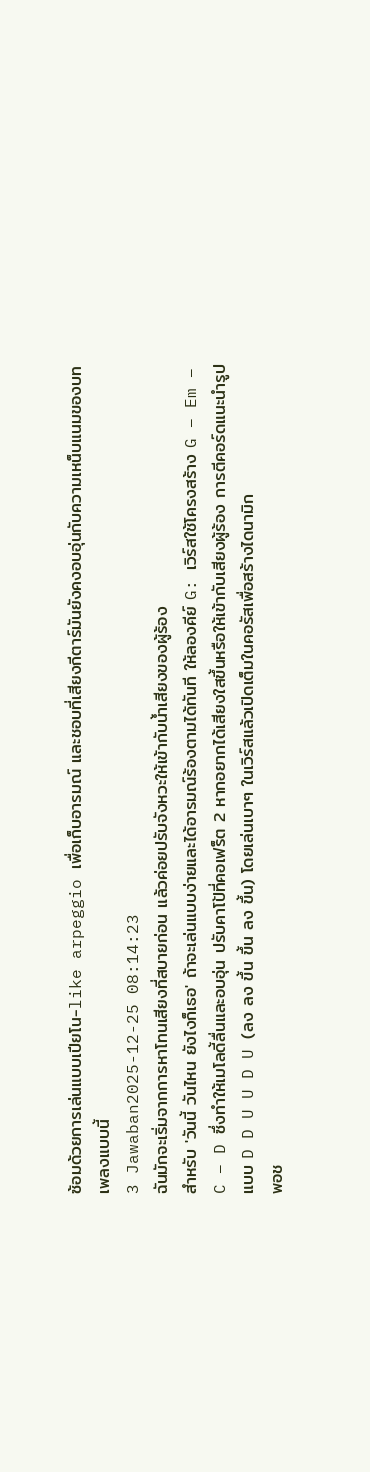ซ้อมด้วยการเล่นแบบเปียโน-like arpeggio เพื่อเก็บอารมณ์ และชอบที่เสียงกีตาร์มันยังคงอบอุ่นกับความเหน็บแนมของบทเพลงแบบนี้
3 Jawaban2025-12-25 08:14:23
ฉันมักจะเริ่มจากการหาโทนเสียงที่สบายก่อน แล้วค่อยปรับจังหวะให้เข้ากับน้ำเสียงของผู้ร้อง
สำหรับ 'วันนี้ วันไหน ยังไงก็เธอ' ถ้าจะเล่นแบบง่ายและได้อารมณ์ร้องตามได้ทันที ให้ลองคีย์ G: เวิร์สใช้โครงสร้าง G – Em – C – D ซึ่งทำให้เมโลดี้ลื่นและอบอุ่น ปรับคาโป้ที่คอเฟร็ต 2 หากอยากได้เสียงใสขึ้นหรือให้เข้ากับเสียงผู้ร้อง การตีคอร์ดแนะนำรูปแบบ D D U U D U (ลง ลง ขึ้น ขึ้น ลง ขึ้น) โดยเล่นเบาๆ ในเวิร์สแล้วเปิดเต็มในคอรัสเพื่อสร้างไดนามิก
พอช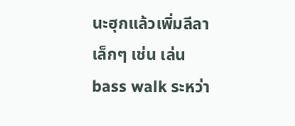นะฮุกแล้วเพิ่มลีลาเล็กๆ เช่น เล่น bass walk ระหว่า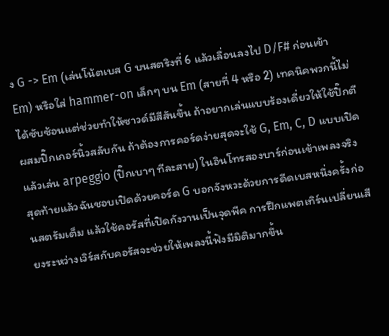ง G -> Em (เล่นโน้ตเบส G บนสตริงที่ 6 แล้วเลื่อนลงไป D/F# ก่อนเข้า Em) หรือใส่ hammer-on เล็กๆ บน Em (สายที่ 4 หรือ 2) เทคนิคพวกนี้ไม่ได้ซับซ้อนแต่ช่วยทำให้ซาวด์มีสีสันขึ้น ถ้าอยากเล่นแบบร้องเดี่ยวให้ใช้ปิ๊กตีผสมปิ๊กเกอร์นิ้วสลับกัน ถ้าต้องการคอร์ดง่ายสุดจะใช้ G, Em, C, D แบบเปิด แล้วเล่น arpeggio (ปิ๊กเบาๆ ทีละสาย) ในอินโทรสองบาร์ก่อนเข้าเพลงจริง
สุดท้ายแล้วฉันชอบเปิดด้วยคอร์ด G บอกจังหวะด้วยการดีดเบสหนึ่งครั้งก่อนสตรัมเต็ม แล้วใช้คอรัสที่เปิดกังวานเป็นจุดพีค การฝึกแพตเทิร์นเปลี่ยนเสียงระหว่างเวิร์สกับคอรัสจะช่วยให้เพลงนี้ฟังมีมิติมากขึ้น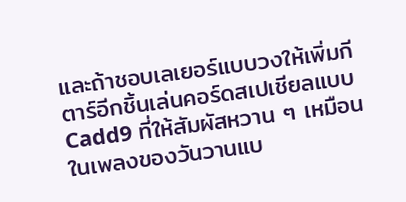และถ้าชอบเลเยอร์แบบวงให้เพิ่มกีตาร์อีกชิ้นเล่นคอร์ดสเปเชียลแบบ Cadd9 ที่ให้สัมผัสหวาน ๆ เหมือนในเพลงของวันวานแบ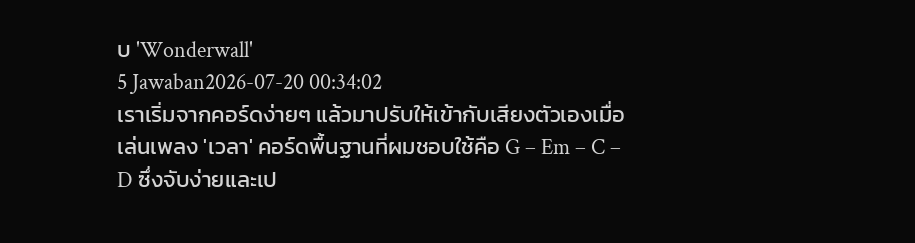บ 'Wonderwall'
5 Jawaban2026-07-20 00:34:02
เราเริ่มจากคอร์ดง่ายๆ แล้วมาปรับให้เข้ากับเสียงตัวเองเมื่อเล่นเพลง 'เวลา' คอร์ดพื้นฐานที่ผมชอบใช้คือ G – Em – C – D ซึ่งจับง่ายและเป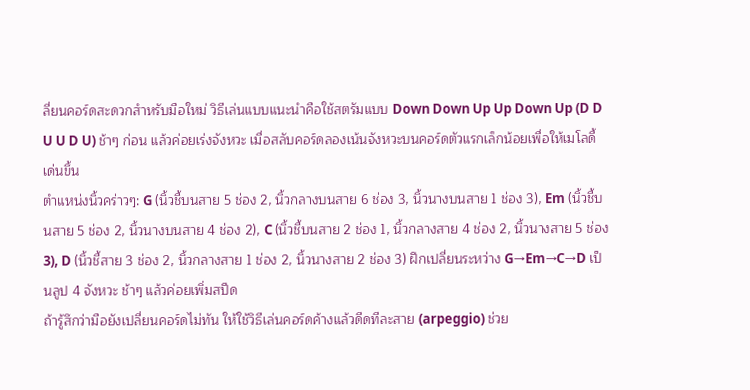ลี่ยนคอร์ดสะดวกสำหรับมือใหม่ วิธีเล่นแบบแนะนำคือใช้สตรัมแบบ Down Down Up Up Down Up (D D U U D U) ช้าๆ ก่อน แล้วค่อยเร่งจังหวะ เมื่อสลับคอร์ดลองเน้นจังหวะบนคอร์ดตัวแรกเล็กน้อยเพื่อให้เมโลดี้เด่นขึ้น
ตำแหน่งนิ้วคร่าวๆ: G (นิ้วชี้บนสาย 5 ช่อง 2, นิ้วกลางบนสาย 6 ช่อง 3, นิ้วนางบนสาย 1 ช่อง 3), Em (นิ้วชี้บนสาย 5 ช่อง 2, นิ้วนางบนสาย 4 ช่อง 2), C (นิ้วชี้บนสาย 2 ช่อง 1, นิ้วกลางสาย 4 ช่อง 2, นิ้วนางสาย 5 ช่อง 3), D (นิ้วชี้สาย 3 ช่อง 2, นิ้วกลางสาย 1 ช่อง 2, นิ้วนางสาย 2 ช่อง 3) ฝึกเปลี่ยนระหว่าง G→Em→C→D เป็นลูป 4 จังหวะ ช้าๆ แล้วค่อยเพิ่มสปีด
ถ้ารู้สึกว่ามือยังเปลี่ยนคอร์ดไม่ทัน ให้ใช้วิธีเล่นคอร์ดค้างแล้วดีดทีละสาย (arpeggio) ช่วย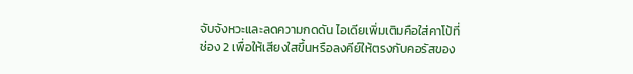จับจังหวะและลดความกดดัน ไอเดียเพิ่มเติมคือใส่คาโป้ที่ช่อง 2 เพื่อให้เสียงใสขึ้นหรือลงคีย์ให้ตรงกับคอรัสของ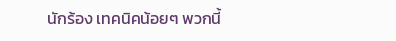นักร้อง เทคนิคน้อยๆ พวกนี้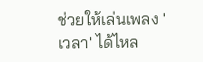ช่วยให้เล่นเพลง 'เวลา' ได้ไหล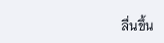ลื่นขึ้น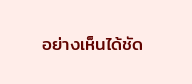อย่างเห็นได้ชัด